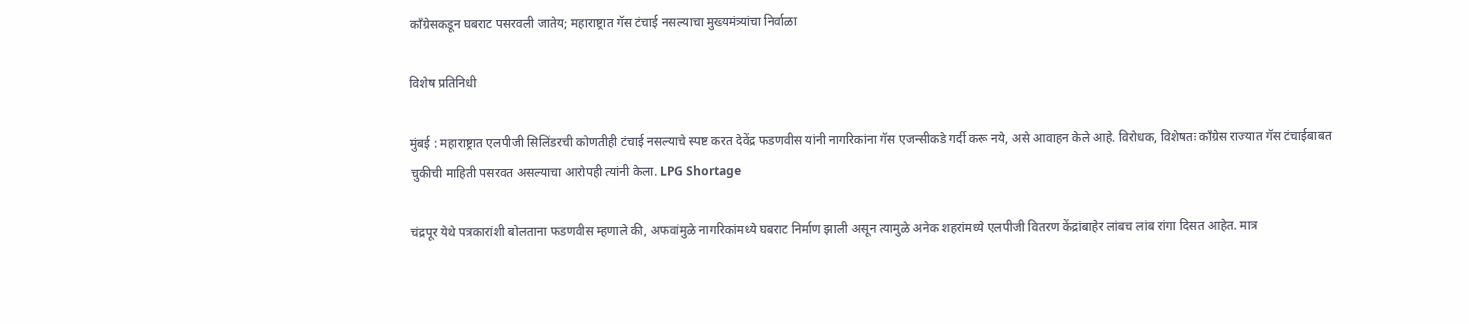काँग्रेसकडून घबराट पसरवली जातेय; महाराष्ट्रात गॅस टंचाई नसल्याचा मुख्यमंत्र्यांचा निर्वाळा

विशेष प्रतिनिधी

मुंबई : महाराष्ट्रात एलपीजी सिलिंडरची कोणतीही टंचाई नसल्याचे स्पष्ट करत देवेंद्र फडणवीस यांनी नागरिकांना गॅस एजन्सीकडे गर्दी करू नये, असे आवाहन केले आहे. विरोधक, विशेषतः काँग्रेस राज्यात गॅस टंचाईबाबत चुकीची माहिती पसरवत असल्याचा आरोपही त्यांनी केला. LPG Shortage

चंद्रपूर येथे पत्रकारांशी बोलताना फडणवीस म्हणाले की, अफवांमुळे नागरिकांमध्ये घबराट निर्माण झाली असून त्यामुळे अनेक शहरांमध्ये एलपीजी वितरण केंद्रांबाहेर लांबच लांब रांगा दिसत आहेत. मात्र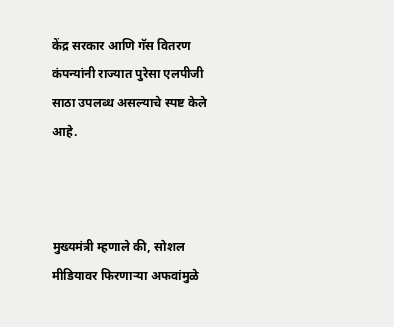केंद्र सरकार आणि गॅस वितरण कंपन्यांनी राज्यात पुरेसा एलपीजी साठा उपलब्ध असल्याचे स्पष्ट केले आहे.



मुख्यमंत्री म्हणाले की, सोशल मीडियावर फिरणाऱ्या अफवांमुळे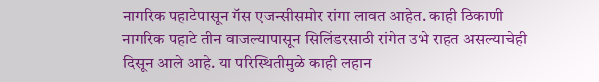नागरिक पहाटेपासून गॅस एजन्सीसमोर रांगा लावत आहेत. काही ठिकाणी नागरिक पहाटे तीन वाजल्यापासून सिलिंडरसाठी रांगेत उभे राहत असल्याचेही दिसून आले आहे. या परिस्थितीमुळे काही लहान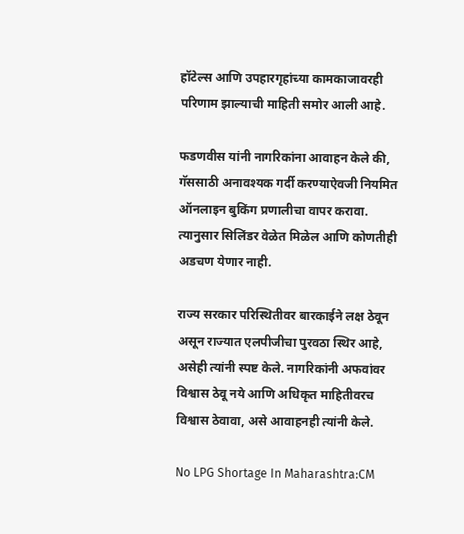हॉटेल्स आणि उपहारगृहांच्या कामकाजावरही परिणाम झाल्याची माहिती समोर आली आहे.

फडणवीस यांनी नागरिकांना आवाहन केले की, गॅससाठी अनावश्यक गर्दी करण्याऐवजी नियमित ऑनलाइन बुकिंग प्रणालीचा वापर करावा. त्यानुसार सिलिंडर वेळेत मिळेल आणि कोणतीही अडचण येणार नाही.

राज्य सरकार परिस्थितीवर बारकाईने लक्ष ठेवून असून राज्यात एलपीजीचा पुरवठा स्थिर आहे, असेही त्यांनी स्पष्ट केले. नागरिकांनी अफवांवर विश्वास ठेवू नये आणि अधिकृत माहितीवरच विश्वास ठेवावा, असे आवाहनही त्यांनी केले.

No LPG Shortage In Maharashtra:CM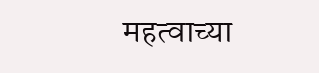महत्वाच्या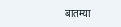बातम्या